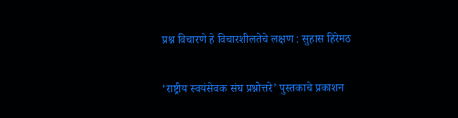प्रश्न विचारणे हे विचारशीलतेचे लक्षण : सुहास हिरेमठ

‘राष्ट्रीय स्वयंसेवक संघ प्रश्नोत्तरे’ पुस्तकाचे प्रकाशन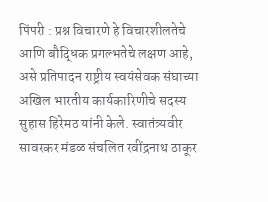पिंपरी : प्रश्न विचारणे हे विचारशीलतेचे आणि बौद्धिक प्रगल्भतेचे लक्षण आहे, असे प्रतिपादन राष्ट्रीय स्वयंसेवक संघाच्या अखिल भारतीय कार्यकारिणीचे सदस्य सुहास हिरेमठ यांनी केले. स्वातंत्र्यवीर सावरकर मंडळ संचलित रवींद्रनाथ ठाकूर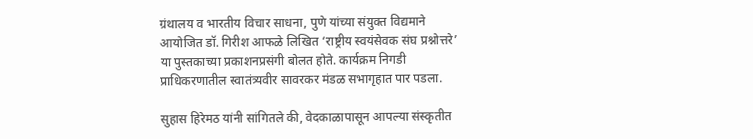ग्रंथालय व भारतीय विचार साधना, पुणे यांच्या संयुक्त विद्यमाने आयोजित डॉ. गिरीश आफळे लिखित ‘राष्ट्रीय स्वयंसेवक संघ प्रश्नोत्तरे’ या पुस्तकाच्या प्रकाशनप्रसंगी बोलत होते. कार्यक्रम निगडी प्राधिकरणातील स्वातंत्र्यवीर सावरकर मंडळ सभागृहात पार पडला.

सुहास हिरेमठ यांनी सांगितले की, वेदकाळापासून आपल्या संस्कृतीत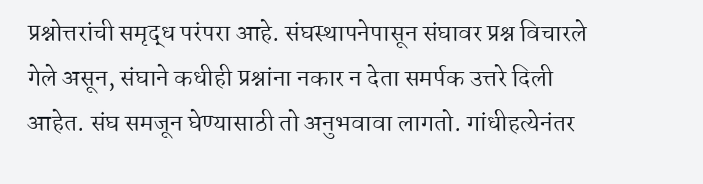प्रश्नोत्तरांची समृद्ध परंपरा आहे. संघस्थापनेपासून संघावर प्रश्न विचारले गेले असून, संघाने कधीही प्रश्नांना नकार न देता समर्पक उत्तरे दिली आहेत. संघ समजून घेण्यासाठी तो अनुभवावा लागतो. गांधीहत्येनंतर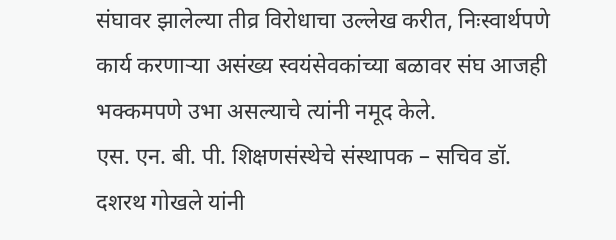संघावर झालेल्या तीव्र विरोधाचा उल्लेख करीत, निःस्वार्थपणे कार्य करणाऱ्या असंख्य स्वयंसेवकांच्या बळावर संघ आजही भक्कमपणे उभा असल्याचे त्यांनी नमूद केले.
एस. एन. बी. पी. शिक्षणसंस्थेचे संस्थापक – सचिव डॉ. दशरथ गोखले यांनी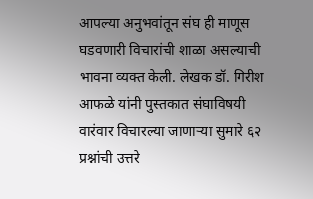आपल्या अनुभवांतून संघ ही माणूस घडवणारी विचारांची शाळा असल्याची भावना व्यक्त केली. लेखक डॉ. गिरीश आफळे यांनी पुस्तकात संघाविषयी वारंवार विचारल्या जाणाऱ्या सुमारे ६२ प्रश्नांची उत्तरे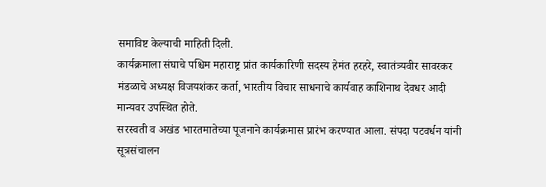समाविष्ट केल्याची माहिती दिली.
कार्यक्रमाला संघाचे पश्चिम महाराष्ट्र प्रांत कार्यकारिणी सदस्य हेमंत हरहरे, स्वातंत्र्यवीर सावरकर मंडळाचे अध्यक्ष विजयशंकर कर्ता, भारतीय विचार साधनाचे कार्यवाह काशिनाथ देवधर आदी मान्यवर उपस्थित होते.
सरस्वती व अखंड भारतमातेच्या पूजनाने कार्यक्रमास प्रारंभ करण्यात आला. संपदा पटवर्धन यांनी सूत्रसंचालन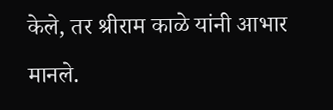केले, तर श्रीराम काळे यांनी आभार मानले.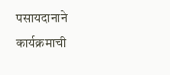पसायदानाने कार्यक्रमाची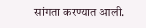सांगता करण्यात आली.